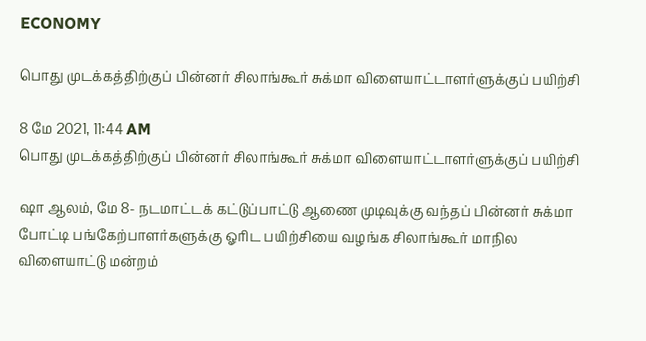ECONOMY

பொது முடக்கத்திற்குப் பின்னர் சிலாங்கூர் சுக்மா விளையாட்டாளர்ளுக்குப் பயிற்சி

8 மே 2021, 11:44 AM
பொது முடக்கத்திற்குப் பின்னர் சிலாங்கூர் சுக்மா விளையாட்டாளர்ளுக்குப் பயிற்சி

ஷா ஆலம், மே 8- நடமாட்டக் கட்டுப்பாட்டு ஆணை முடிவுக்கு வந்தப் பின்னர் சுக்மா போட்டி பங்கேற்பாளர்களுக்கு ஓரிட பயிற்சியை வழங்க சிலாங்கூர் மாநில விளையாட்டு மன்றம்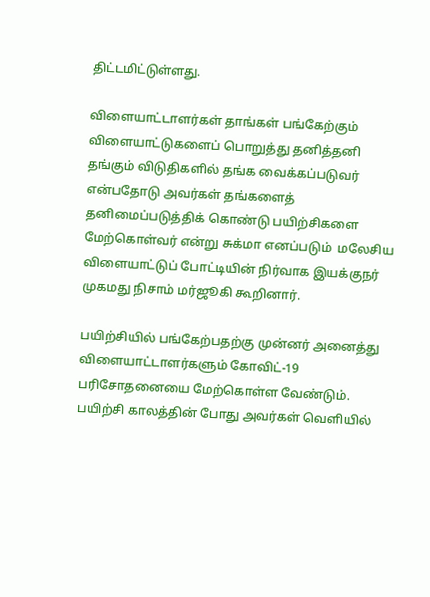திட்டமிட்டுள்ளது.

விளையாட்டாளர்கள் தாங்கள் பங்கேற்கும் விளையாட்டுகளைப் பொறுத்து தனித்தனி தங்கும் விடுதிகளில் தங்க வைக்கப்படுவர் என்பதோடு அவர்கள் தங்களைத் தனிமைப்படுத்திக் கொண்டு பயிற்சிகளை மேற்கொள்வர் என்று சுக்மா எனப்படும்  மலேசிய விளையாட்டுப் போட்டியின் நிர்வாக இயக்குநர் முகமது நிசாம் மர்ஜூகி கூறினார்.

பயிற்சியில் பங்கேற்பதற்கு முன்னர் அனைத்து விளையாட்டாளர்களும் கோவிட்-19 பரிசோதனையை மேற்கொள்ள வேண்டும். பயிற்சி காலத்தின் போது அவர்கள் வெளியில்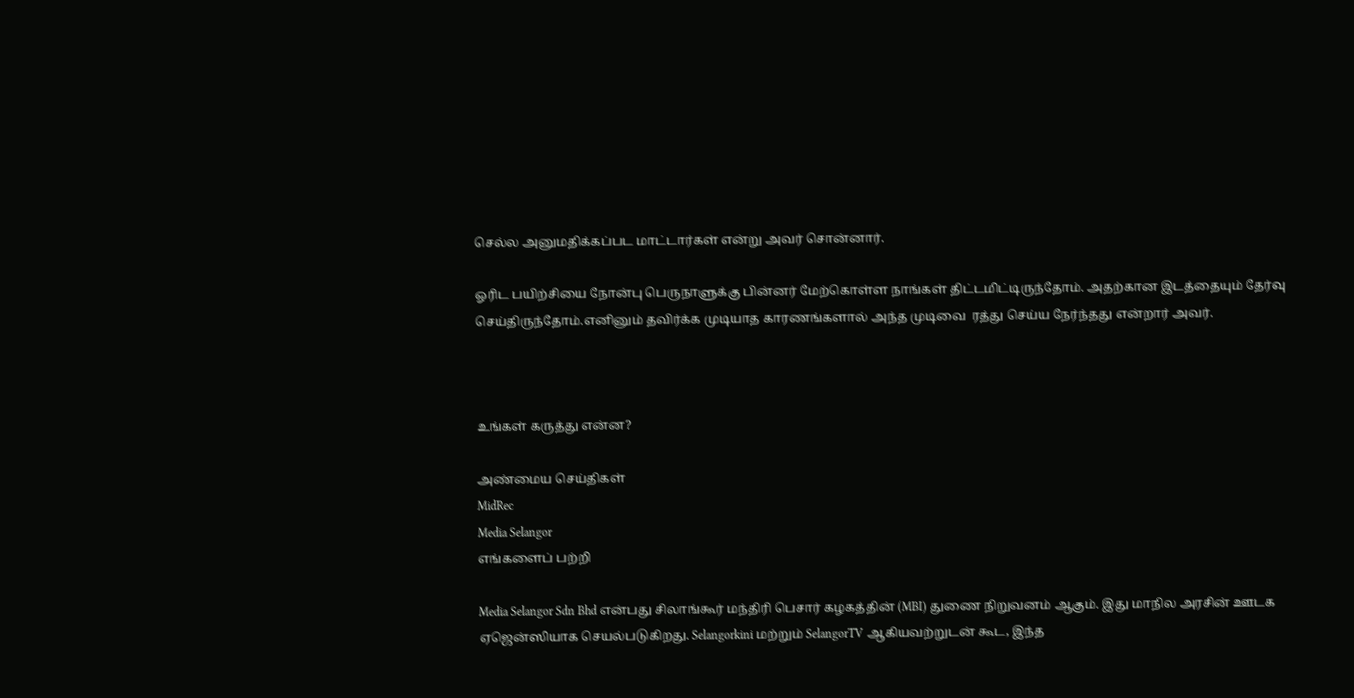செல்ல அனுமதிக்கப்பட மாட்டார்கள் என்று அவர் சொன்னார்.

ஓரிட பயிற்சியை நோன்பு பெருநாளுக்கு பின்னர் மேற்கொள்ள நாங்கள் திட்டமிட்டிருந்தோம். அதற்கான இடத்தையும் தேர்வு செய்திருந்தோம்.எனினும் தவிர்க்க முடியாத காரணங்களால் அந்த முடிவை  ரத்து செய்ய நேர்ந்தது என்றார் அவர்.



உங்கள் கருத்து என்ன?

அண்மைய செய்திகள்
MidRec
Media Selangor
எங்களைப் பற்றி

Media Selangor Sdn Bhd என்பது சிலாங்கூர் மந்திரி பெசார் கழகத்தின் (MBI) துணை நிறுவனம் ஆகும். இது மாநில அரசின் ஊடக ஏஜென்ஸியாக செயல்படுகிறது. Selangorkini மற்றும் SelangorTV ஆகியவற்றுடன் கூட, இந்த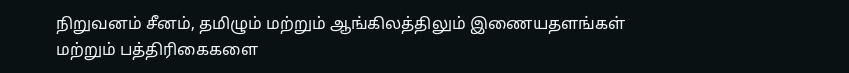நிறுவனம் சீனம், தமிழும் மற்றும் ஆங்கிலத்திலும் இணையதளங்கள் மற்றும் பத்திரிகைகளை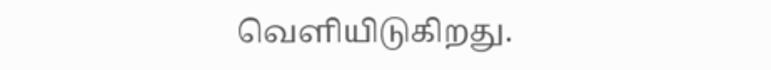வெளியிடுகிறது.